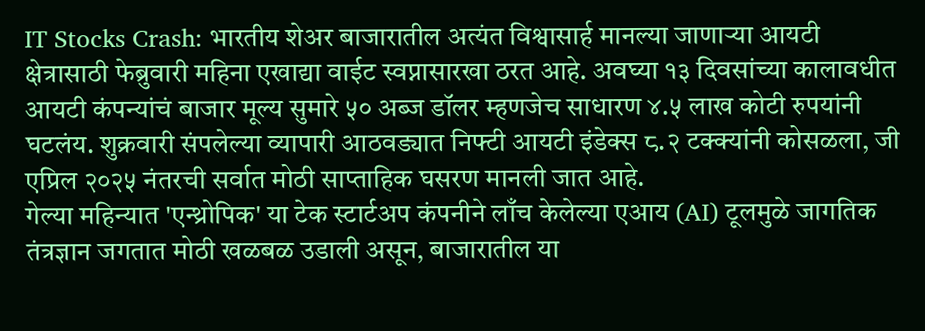IT Stocks Crash: भारतीय शेअर बाजारातील अत्यंत विश्वासार्ह मानल्या जाणाऱ्या आयटी क्षेत्रासाठी फेब्रुवारी महिना एखाद्या वाईट स्वप्नासारखा ठरत आहे. अवघ्या १३ दिवसांच्या कालावधीत आयटी कंपन्यांचं बाजार मूल्य सुमारे ५० अब्ज डॉलर म्हणजेच साधारण ४.५ लाख कोटी रुपयांनी घटलंय. शुक्रवारी संपलेल्या व्यापारी आठवड्यात निफ्टी आयटी इंडेक्स ८.२ टक्क्यांनी कोसळला, जी एप्रिल २०२५ नंतरची सर्वात मोठी साप्ताहिक घसरण मानली जात आहे.
गेल्या महिन्यात 'एन्थ्रोपिक' या टेक स्टार्टअप कंपनीने लाँच केलेल्या एआय (AI) टूलमुळे जागतिक तंत्रज्ञान जगतात मोठी खळबळ उडाली असून, बाजारातील या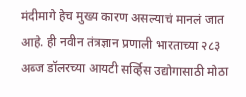मंदीमागे हेच मुख्य कारण असल्याचं मानलं जात आहे. ही नवीन तंत्रज्ञान प्रणाली भारताच्या २८३ अब्ज डॉलरच्या आयटी सर्व्हिस उद्योगासाठी मोठा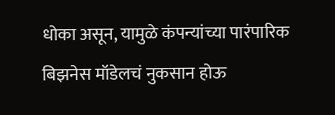धोका असून, यामुळे कंपन्यांच्या पारंपारिक बिझनेस मॉडेलचं नुकसान होऊ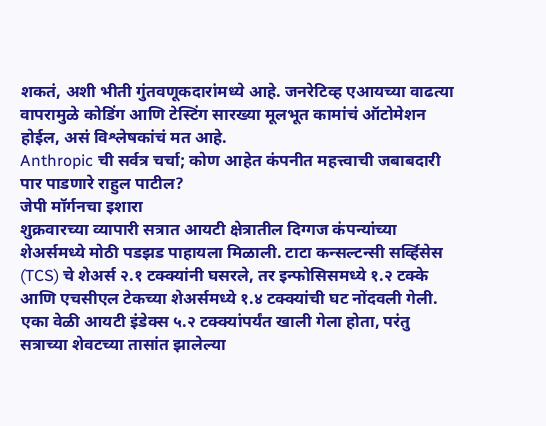शकतं, अशी भीती गुंतवणूकदारांमध्ये आहे. जनरेटिव्ह एआयच्या वाढत्या वापरामुळे कोडिंग आणि टेस्टिंग सारख्या मूलभूत कामांचं ऑटोमेशन होईल, असं विश्लेषकांचं मत आहे.
Anthropic ची सर्वत्र चर्चा; कोण आहेत कंपनीत महत्त्वाची जबाबदारी पार पाडणारे राहुल पाटील?
जेपी मॉर्गनचा इशारा
शुक्रवारच्या व्यापारी सत्रात आयटी क्षेत्रातील दिग्गज कंपन्यांच्या शेअर्समध्ये मोठी पडझड पाहायला मिळाली. टाटा कन्सल्टन्सी सर्व्हिसेस (TCS) चे शेअर्स २.१ टक्क्यांनी घसरले, तर इन्फोसिसमध्ये १.२ टक्के आणि एचसीएल टेकच्या शेअर्समध्ये १.४ टक्क्यांची घट नोंदवली गेली. एका वेळी आयटी इंडेक्स ५.२ टक्क्यांपर्यंत खाली गेला होता, परंतु सत्राच्या शेवटच्या तासांत झालेल्या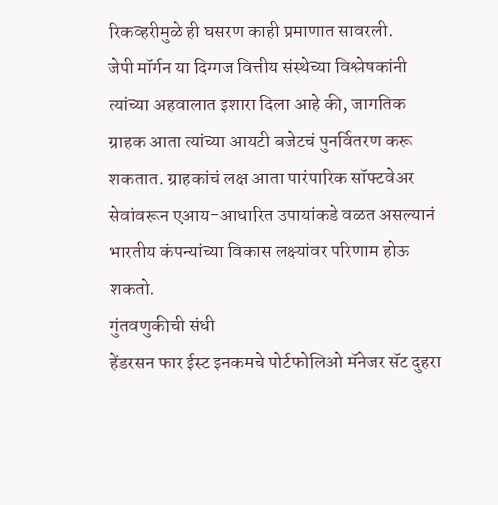रिकव्हरीमुळे ही घसरण काही प्रमाणात सावरली.
जेपी मॉर्गन या दिग्गज वित्तीय संस्थेच्या विश्लेषकांनी त्यांच्या अहवालात इशारा दिला आहे की, जागतिक ग्राहक आता त्यांच्या आयटी बजेटचं पुनर्वितरण करू शकतात. ग्राहकांचं लक्ष आता पारंपारिक सॉफ्टवेअर सेवांवरून एआय-आधारित उपायांकडे वळत असल्यानं भारतीय कंपन्यांच्या विकास लक्ष्यांवर परिणाम होऊ शकतो.
गुंतवणुकीची संधी
हेंडरसन फार ईस्ट इनकमचे पोर्टफोलिओ मॅनेजर सॅट दुहरा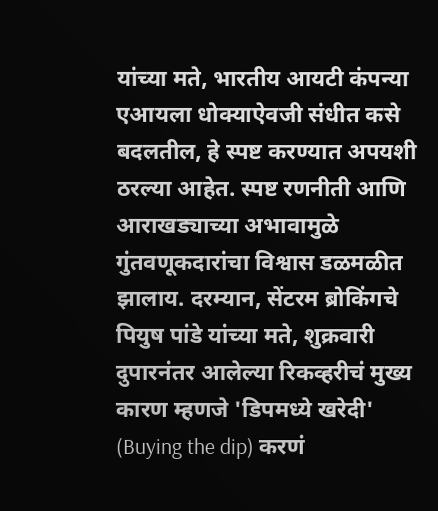यांच्या मते, भारतीय आयटी कंपन्या एआयला धोक्याऐवजी संधीत कसे बदलतील, हे स्पष्ट करण्यात अपयशी ठरल्या आहेत. स्पष्ट रणनीती आणि आराखड्याच्या अभावामुळे गुंतवणूकदारांचा विश्वास डळमळीत झालाय. दरम्यान, सेंटरम ब्रोकिंगचे पियुष पांडे यांच्या मते, शुक्रवारी दुपारनंतर आलेल्या रिकव्हरीचं मुख्य कारण म्हणजे 'डिपमध्ये खरेदी' (Buying the dip) करणं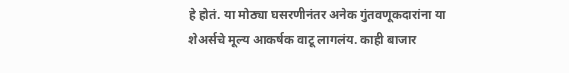हे होतं. या मोठ्या घसरणीनंतर अनेक गुंतवणूकदारांना या शेअर्सचे मूल्य आकर्षक वाटू लागलंय. काही बाजार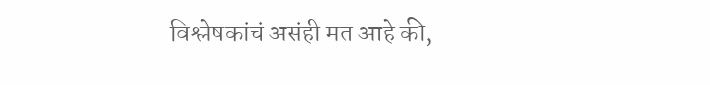विश्लेषकांचं असंही मत आहे की,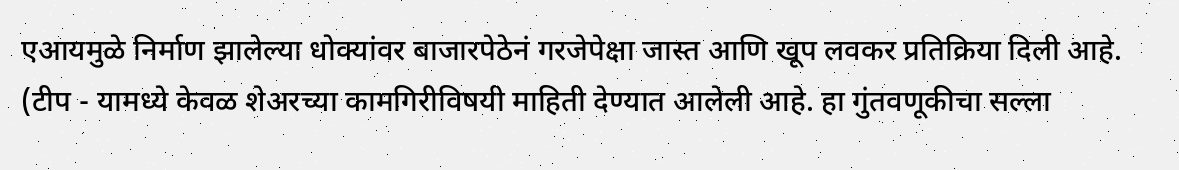एआयमुळे निर्माण झालेल्या धोक्यांवर बाजारपेठेनं गरजेपेक्षा जास्त आणि खूप लवकर प्रतिक्रिया दिली आहे.
(टीप - यामध्ये केवळ शेअरच्या कामगिरीविषयी माहिती देण्यात आलेली आहे. हा गुंतवणूकीचा सल्ला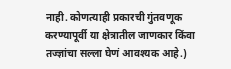नाही. कोणत्याही प्रकारची गुंतवणूक करण्यापूर्वी या क्षेत्रातील जाणकार किंवा तज्ज्ञांचा सल्ला घेणं आवश्यक आहे.)